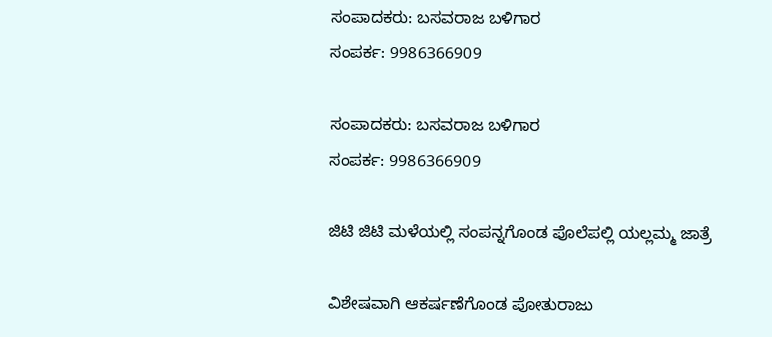ಸಂಪಾದಕರು: ಬಸವರಾಜ ಬಳಿಗಾರ
ಸಂಪರ್ಕ: 9986366909

ಸಂಪಾದಕರು: ಬಸವರಾಜ ಬಳಿಗಾರ
ಸಂಪರ್ಕ: 9986366909

ಜಿಟಿ ಜಿಟಿ ಮಳೆಯಲ್ಲಿ ಸಂಪನ್ನಗೊಂಡ ಪೊಲೆಪಲ್ಲಿ ಯಲ್ಲಮ್ಮ ಜಾತ್ರೆ

ವಿಶೇಷವಾಗಿ ಆಕರ್ಷಣೆಗೊಂಡ ಪೋತುರಾಜು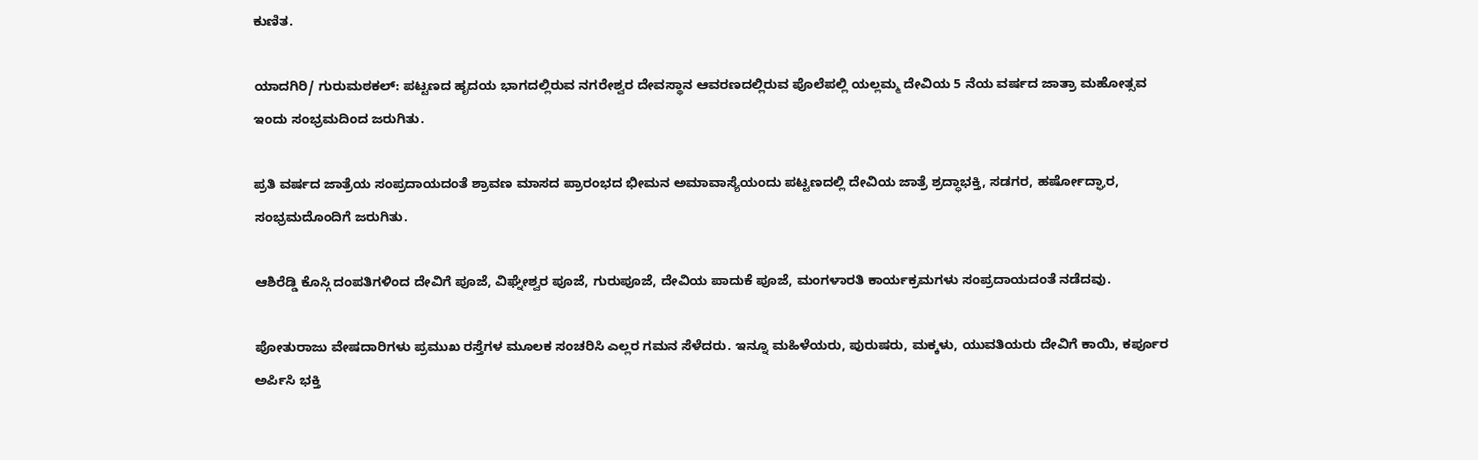ಕುಣಿತ.

ಯಾದಗಿರಿ/ ಗುರುಮಠಕಲ್: ಪಟ್ಟಣದ ಹೃದಯ ಭಾಗದಲ್ಲಿರುವ ನಗರೇಶ್ವರ ದೇವಸ್ಥಾನ ಆವರಣದಲ್ಲಿರುವ ಪೊಲೆಪಲ್ಲಿ ಯಲ್ಲಮ್ಮ ದೇವಿಯ 5 ನೆಯ ವರ್ಷದ ಜಾತ್ರಾ ಮಹೋತ್ಸವ ಇಂದು ಸಂಭ್ರಮದಿಂದ ಜರುಗಿತು.

ಪ್ರತಿ ವರ್ಷದ ಜಾತ್ರೆಯ ಸಂಪ್ರದಾಯದಂತೆ ಶ್ರಾವಣ ಮಾಸದ ಪ್ರಾರಂಭದ ಭೀಮನ ಅಮಾವಾಸ್ಯೆಯಂದು ಪಟ್ಟಣದಲ್ಲಿ ದೇವಿಯ ಜಾತ್ರೆ ಶ್ರದ್ಧಾಭಕ್ತಿ, ಸಡಗರ, ಹರ್ಷೋದ್ಘಾರ, ಸಂಭ್ರಮದೊಂದಿಗೆ ಜರುಗಿತು.

ಆಶಿರೆಡ್ಡಿ ಕೊಸ್ಗಿ ದಂಪತಿಗಳಿಂದ ದೇವಿಗೆ ಪೂಜೆ, ವಿಘ್ನೇಶ್ವರ ಪೂಜೆ, ಗುರುಪೂಜೆ, ದೇವಿಯ ಪಾದುಕೆ ಪೂಜೆ, ಮಂಗಳಾರತಿ ಕಾರ್ಯಕ್ರಮಗಳು ಸಂಪ್ರದಾಯದಂತೆ ನಡೆದವು.

ಪೋತುರಾಜು ವೇಷದಾರಿಗಳು ಪ್ರಮುಖ ರಸ್ತೆಗಳ ಮೂಲಕ ಸಂಚರಿಸಿ ಎಲ್ಲರ ಗಮನ ಸೆಳೆದರು. ಇನ್ನೂ ಮಹಿಳೆಯರು, ಪುರುಷರು, ಮಕ್ಕಳು, ಯುವತಿಯರು ದೇವಿಗೆ ಕಾಯಿ, ಕರ್ಪೂರ ಅರ್ಪಿಸಿ ಭಕ್ತಿ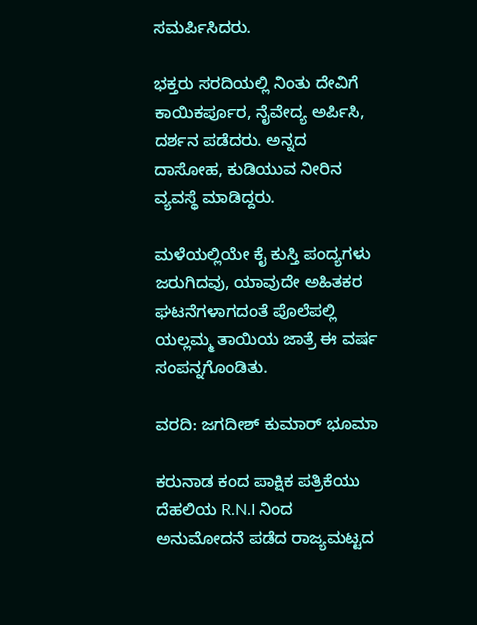ಸಮರ್ಪಿಸಿದರು.

ಭಕ್ತರು ಸರದಿಯಲ್ಲಿ ನಿಂತು ದೇವಿಗೆ ಕಾಯಿಕರ್ಪೂರ, ನೈವೇದ್ಯ ಅರ್ಪಿಸಿ, ದರ್ಶನ ಪಡೆದರು. ಅನ್ನದ ದಾಸೋಹ, ಕುಡಿಯುವ ನೀರಿನ ವ್ಯವಸ್ಥೆ ಮಾಡಿದ್ದರು.

ಮಳೆಯಲ್ಲಿಯೇ ಕೈ ಕುಸ್ತಿ ಪಂದ್ಯಗಳು ಜರುಗಿದವು, ಯಾವುದೇ ಅಹಿತಕರ ಘಟನೆಗಳಾಗದಂತೆ ಪೊಲೆಪಲ್ಲಿ ಯಲ್ಲಮ್ಮ ತಾಯಿಯ ಜಾತ್ರೆ ಈ ವರ್ಷ ಸಂಪನ್ನಗೊಂಡಿತು.

ವರದಿ: ಜಗದೀಶ್ ಕುಮಾರ್ ಭೂಮಾ

ಕರುನಾಡ ಕಂದ ಪಾಕ್ಷಿಕ ಪತ್ರಿಕೆಯು ದೆಹಲಿಯ R.N.I ನಿಂದ ಅನುಮೋದನೆ ಪಡೆದ ರಾಜ್ಯಮಟ್ಟದ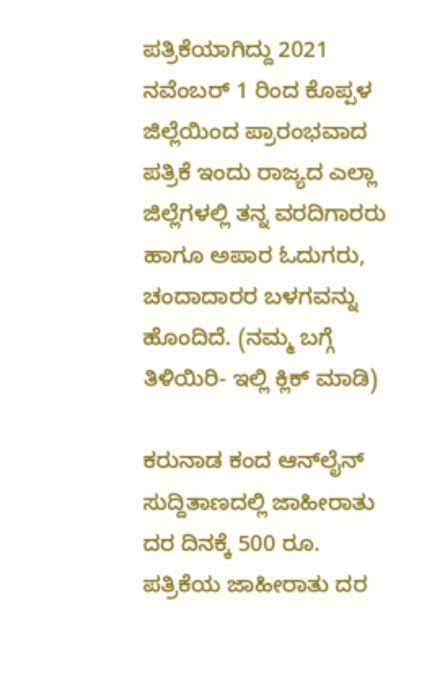ಪತ್ರಿಕೆಯಾಗಿದ್ದು 2021 ನವೆಂಬರ್ 1 ರಿಂದ ಕೊಪ್ಪಳ ಜಿಲ್ಲೆಯಿಂದ ಪ್ರಾರಂಭವಾದ ಪತ್ರಿಕೆ ಇಂದು ರಾಜ್ಯದ ಎಲ್ಲಾ ಜಿಲ್ಲೆಗಳಲ್ಲಿ ತನ್ನ ವರದಿಗಾರರು ಹಾಗೂ ಅಪಾರ ಓದುಗರು, ಚಂದಾದಾರರ ಬಳಗವನ್ನು ಹೊಂದಿದೆ. (ನಮ್ಮ ಬಗ್ಗೆ ತಿಳಿಯಿರಿ- ಇಲ್ಲಿ ಕ್ಲಿಕ್‌ ಮಾಡಿ)

ಕರುನಾಡ ಕಂದ ಆನ್‌ಲೈನ್‌ ಸುದ್ದಿತಾಣದಲ್ಲಿ ಜಾಹೀರಾತು ದರ ದಿನಕ್ಕೆ 500 ರೂ.
ಪತ್ರಿಕೆಯ ಜಾಹೀರಾತು ದರ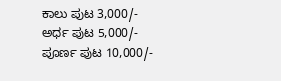ಕಾಲು ಪುಟ 3,000/-
ಅರ್ಧ ಪುಟ 5,000/-
ಪೂರ್ಣ ಪುಟ 10,000/-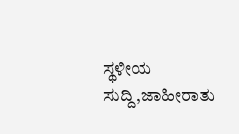ಸ್ಥಳೀಯ ಸುದ್ದಿ,ಜಾಹೀರಾತು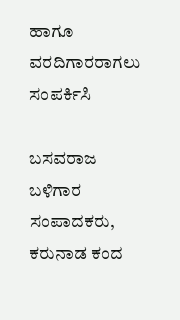ಹಾಗೂ ವರದಿಗಾರರಾಗಲು ಸಂಪರ್ಕಿಸಿ

ಬಸವರಾಜ ಬಳಿಗಾರ
ಸಂಪಾದಕರು, ಕರುನಾಡ ಕಂದ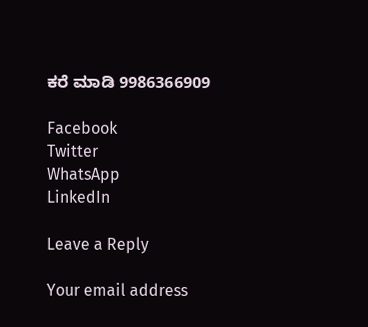ಕರೆ ಮಾಡಿ 9986366909

Facebook
Twitter
WhatsApp
LinkedIn

Leave a Reply

Your email address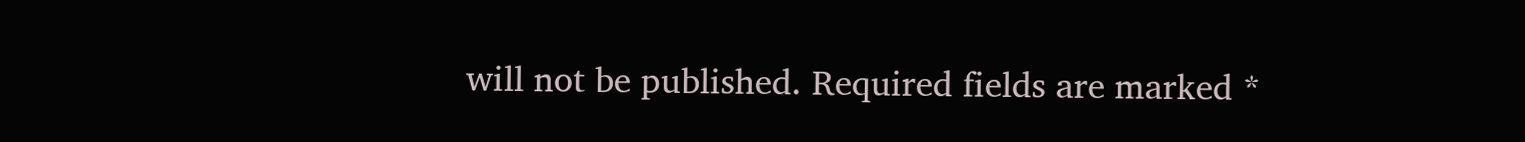will not be published. Required fields are marked *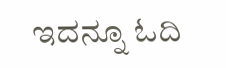ಇದನ್ನೂ ಓದಿ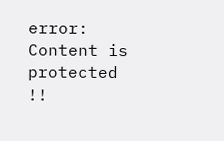error: Content is protected !!